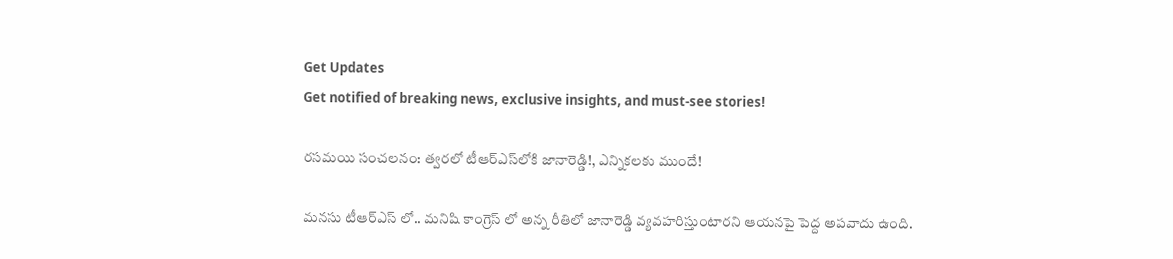Get Updates
Get notified of breaking news, exclusive insights, and must-see stories!

రసమయి సంచలనం: త్వరలో టీఆర్ఎస్‌లోకి జానారెడ్డి!, ఎన్నికలకు ముందే!

మనసు టీఆర్ఎస్ లో.. మనిషి కాంగ్రెస్ లో అన్న రీతిలో జానారెడ్డి వ్యవహరిస్తుంటారని ఆయనపై పెద్ద అపవాదు ఉంది.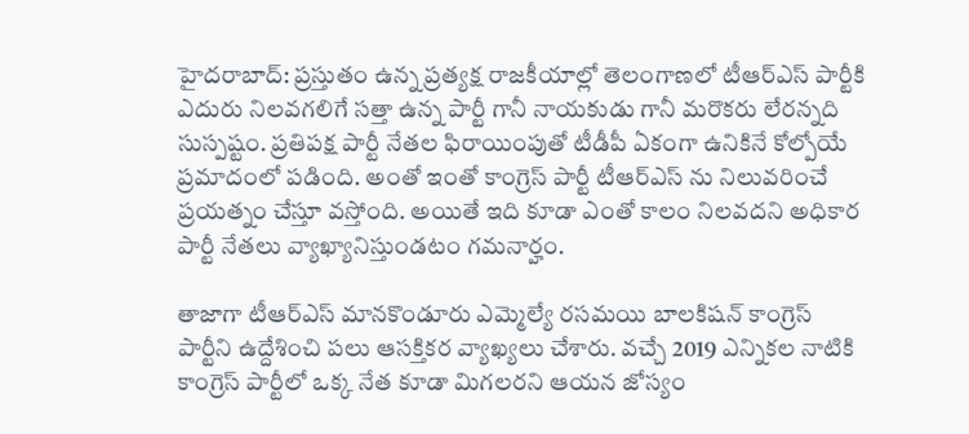హైదరాబాద్: ప్రస్తుతం ఉన్న ప్రత్యక్ష రాజకీయాల్లో తెలంగాణలో టీఆర్ఎస్ పార్టీకి ఎదురు నిలవగలిగే సత్తా ఉన్న పార్టీ గానీ నాయకుడు గానీ మరొకరు లేరన్నది సుస్పష్టం. ప్రతిపక్ష పార్టీ నేతల ఫిరాయింపుతో టీడీపీ ఏకంగా ఉనికినే కోల్పోయే ప్రమాదంలో పడింది. అంతో ఇంతో కాంగ్రెస్ పార్టీ టీఆర్ఎస్ ను నిలువరించే ప్రయత్నం చేస్తూ వస్తోంది. అయితే ఇది కూడా ఎంతో కాలం నిలవదని అధికార పార్టీ నేతలు వ్యాఖ్యానిస్తుండటం గమనార్హం.

తాజాగా టీఆర్ఎస్ మానకొండూరు ఎమ్మెల్యే రసమయి బాలకిషన్ కాంగ్రెస్ పార్టీని ఉద్దేశించి పలు ఆసక్తికర వ్యాఖ్యలు చేశారు. వచ్చే 2019 ఎన్నికల నాటికి కాంగ్రెస్ పార్టీలో ఒక్క నేత కూడా మిగలరని ఆయన జోస్యం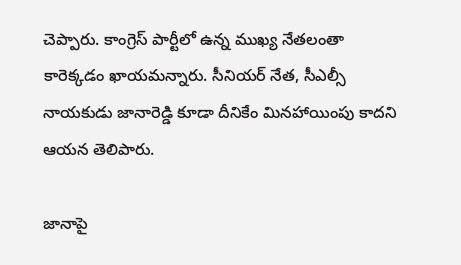చెప్పారు. కాంగ్రెస్ పార్టీలో ఉన్న ముఖ్య నేతలంతా కారెక్కడం ఖాయమన్నారు. సీనియర్ నేత, సీఎల్సీ నాయకుడు జానారెడ్డి కూడా దీనికేం మినహాయింపు కాదని ఆయన తెలిపారు.

జానాపై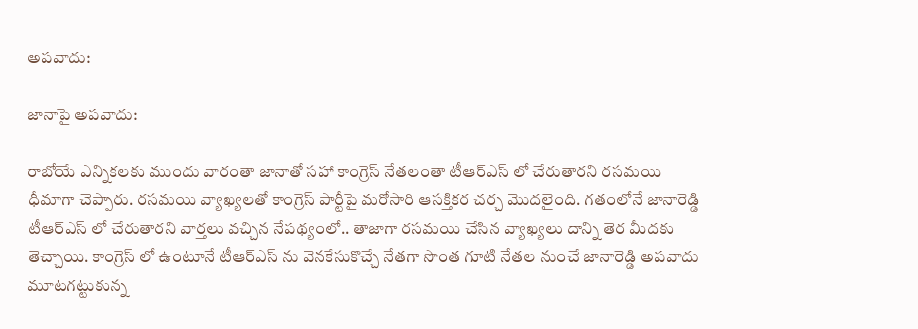అపవాదు:

జానాపై అపవాదు:

రాబోయే ఎన్నికలకు ముందు వారంతా జానాతో సహా కాంగ్రెస్ నేతలంతా టీఆర్ఎస్ లో చేరుతారని రసమయి ధీమాగా చెప్పారు. రసమయి వ్యాఖ్యలతో కాంగ్రెస్ పార్టీపై మరోసారి ఆసక్తికర చర్చ మొదలైంది. గతంలోనే జానారెడ్డి టీఆర్ఎస్ లో చేరుతారని వార్తలు వచ్చిన నేపథ్యంలో.. తాజాగా రసమయి చేసిన వ్యాఖ్యలు దాన్ని తెర మీదకు తెచ్చాయి. కాంగ్రెస్ లో ఉంటూనే టీఆర్ఎస్ ను వెనకేసుకొచ్చే నేతగా సొంత గూటి నేతల నుంచే జానారెడ్డి అపవాదు మూటగట్టుకున్న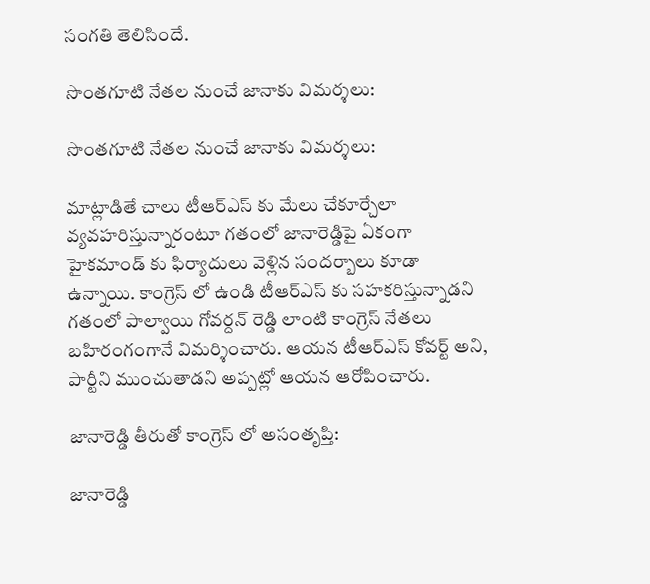సంగతి తెలిసిందే.

సొంతగూటి నేతల నుంచే జానాకు విమర్శలు:

సొంతగూటి నేతల నుంచే జానాకు విమర్శలు:

మాట్లాడితే చాలు టీఆర్ఎస్ కు మేలు చేకూర్చేలా వ్యవహరిస్తున్నారంటూ గతంలో జానారెడ్డిపై ఏకంగా హైకమాండ్ కు ఫిర్యాదులు వెళ్లిన సందర్బాలు కూడా ఉన్నాయి. కాంగ్రెస్ లో ఉండి టీఆర్ఎస్ కు సహకరిస్తున్నాడని గతంలో పాల్వాయి గోవర్దన్ రెడ్డి లాంటి కాంగ్రెస్ నేతలు బహిరంగంగానే విమర్శించారు. ఆయన టీఆర్ఎస్ కోవర్ట్ అని, పార్టీని ముంచుతాడని అప్పట్లో ఆయన ఆరోపించారు.

జానారెడ్డి తీరుతో కాంగ్రెస్ లో అసంతృప్తి:

జానారెడ్డి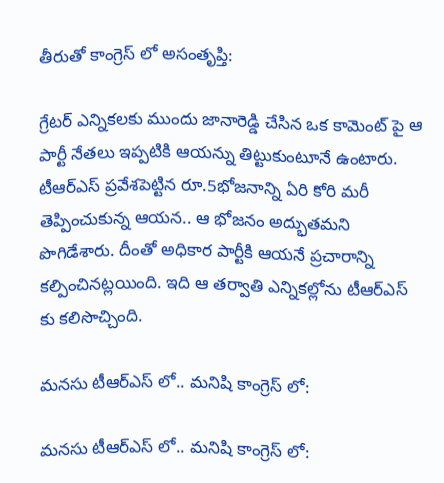తీరుతో కాంగ్రెస్ లో అసంతృప్తి:

గ్రేటర్ ఎన్నికలకు ముందు జానారెడ్డి చేసిన ఒక కామెంట్ పై ఆ పార్టీ నేతలు ఇప్పటికి ఆయన్ను తిట్టుకుంటూనే ఉంటారు. టీఆర్ఎస్ ప్రవేశపెట్టిన రూ.5భోజనాన్ని ఏరి కోరి మరీ తెప్పించుకున్న ఆయన.. ఆ భోజనం అద్భుతమని పొగిడేశారు. దీంతో అధికార పార్టీకి ఆయనే ప్రచారాన్ని కల్పించినట్లయింది. ఇది ఆ తర్వాతి ఎన్నికల్లోను టీఆర్ఎస్ కు కలిసొచ్చింది.

మనసు టీఆర్ఎస్ లో.. మనిషి కాంగ్రెస్ లో:

మనసు టీఆర్ఎస్ లో.. మనిషి కాంగ్రెస్ లో: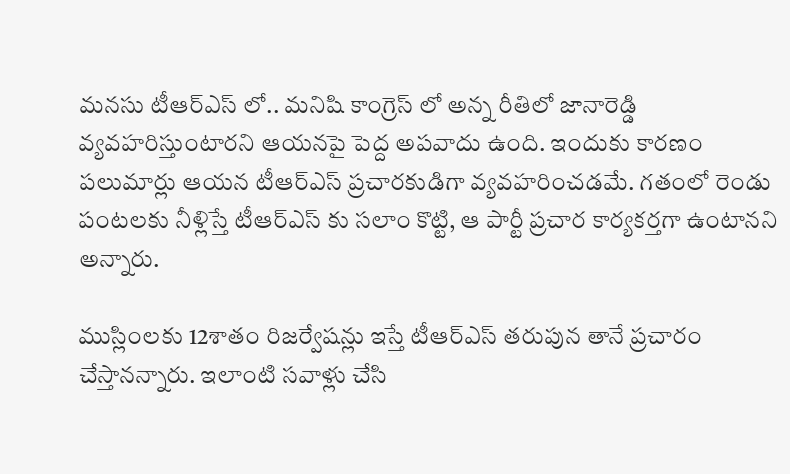మనసు టీఆర్ఎస్ లో.. మనిషి కాంగ్రెస్ లో అన్న రీతిలో జానారెడ్డి వ్యవహరిస్తుంటారని ఆయనపై పెద్ద అపవాదు ఉంది. ఇందుకు కారణం పలుమార్లు ఆయన టీఆర్ఎస్ ప్రచారకుడిగా వ్యవహరించడమే. గతంలో రెండు పంటలకు నీళ్లిస్తే టీఆర్ఎస్ కు సలాం కొట్టి, ఆ పార్టీ ప్రచార కార్యకర్తగా ఉంటానని అన్నారు.

ముస్లింలకు 12శాతం రిజర్వేషన్లు ఇస్తే టీఆర్ఎస్ తరుపున తానే ప్రచారం చేస్తానన్నారు. ఇలాంటి సవాళ్లు చేసి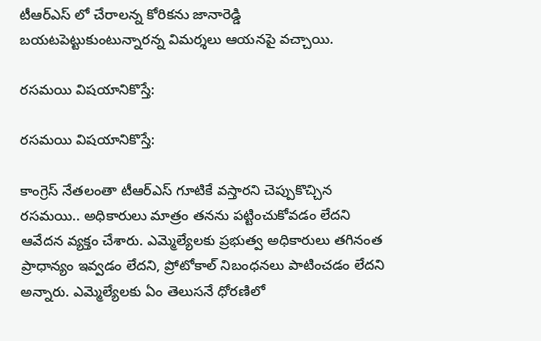టీఆర్ఎస్ లో చేరాలన్న కోరికను జానారెడ్డి బయటపెట్టుకుంటున్నారన్న విమర్శలు ఆయనపై వచ్చాయి.

రసమయి విషయానికొస్తే:

రసమయి విషయానికొస్తే:

కాంగ్రెస్ నేతలంతా టీఆర్ఎస్ గూటికే వస్తారని చెప్పుకొచ్చిన రసమయి.. అధికారులు మాత్రం తనను పట్టించుకోవడం లేదని ఆవేదన వ్యక్తం చేశారు. ఎమ్మెల్యేలకు ప్రభుత్వ అధికారులు తగినంత ప్రాధాన్యం ఇవ్వడం లేదని, ప్రోటోకాల్ నిబంధనలు పాటించడం లేదని అన్నారు. ఎమ్మెల్యేలకు ఏం తెలుసనే ధోరణిలో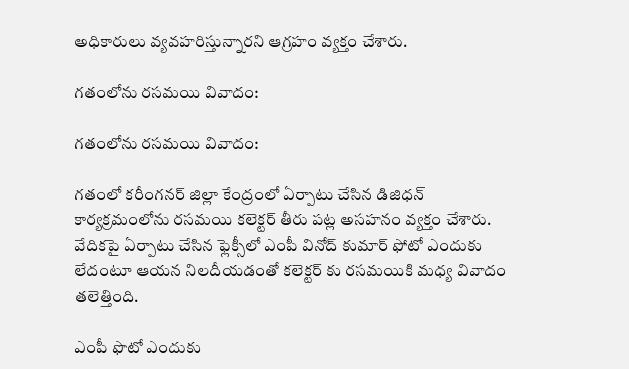అధికారులు వ్యవహరిస్తున్నారని ఆగ్రహం వ్యక్తం చేశారు.

గతంలోను రసమయి వివాదం:

గతంలోను రసమయి వివాదం:

గతంలో కరీంగనర్ జిల్లా కేంద్రంలో ఏర్పాటు చేసిన డిజిధన్ కార్యక్రమంలోను రసమయి కలెక్టర్ తీరు పట్ల అసహనం వ్యక్తం చేశారు. వేదికపై ఏర్పాటు చేసిన ఫ్లెక్సీలో ఎంపీ వినోద్ కుమార్ ఫోటో ఎందుకు లేదంటూ ఆయన నిలదీయడంతో కలెక్టర్ కు రసమయికి మధ్య వివాదం తలెత్తింది.

ఎంపీ ఫొటో ఎందుకు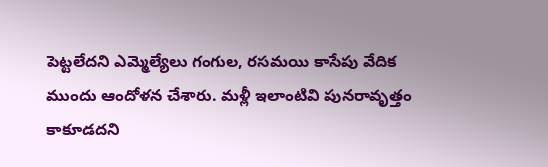పెట్టలేదని ఎమ్మెల్యేలు గంగుల, రసమయి కాసేపు వేదిక ముందు ఆందోళన చేశారు. మళ్లీ ఇలాంటివి పునరావృత్తం కాకూడదని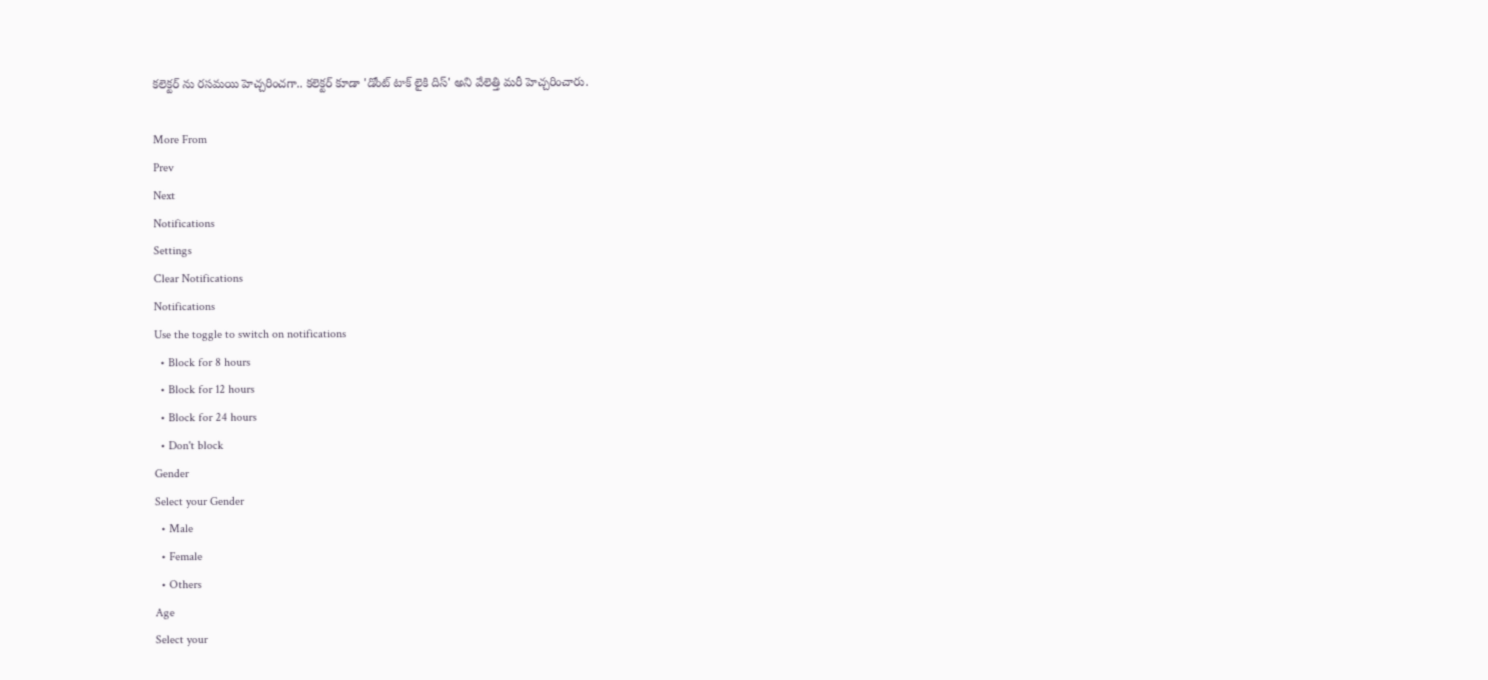కలెక్టర్ ను రసమయి హెచ్చరించగా.. కలెక్టర్ కూడా 'డోంట్ టాక్ లైకి దిస్' అని వేలెత్తి మరీ హెచ్చరించారు.

More From
Prev
Next
Notifications
Settings
Clear Notifications
Notifications
Use the toggle to switch on notifications
  • Block for 8 hours
  • Block for 12 hours
  • Block for 24 hours
  • Don't block
Gender
Select your Gender
  • Male
  • Female
  • Others
Age
Select your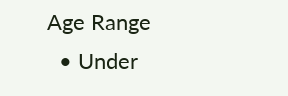Age Range
  • Under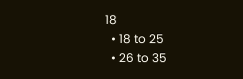18
  • 18 to 25
  • 26 to 35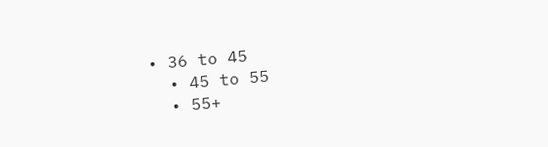• 36 to 45
  • 45 to 55
  • 55+